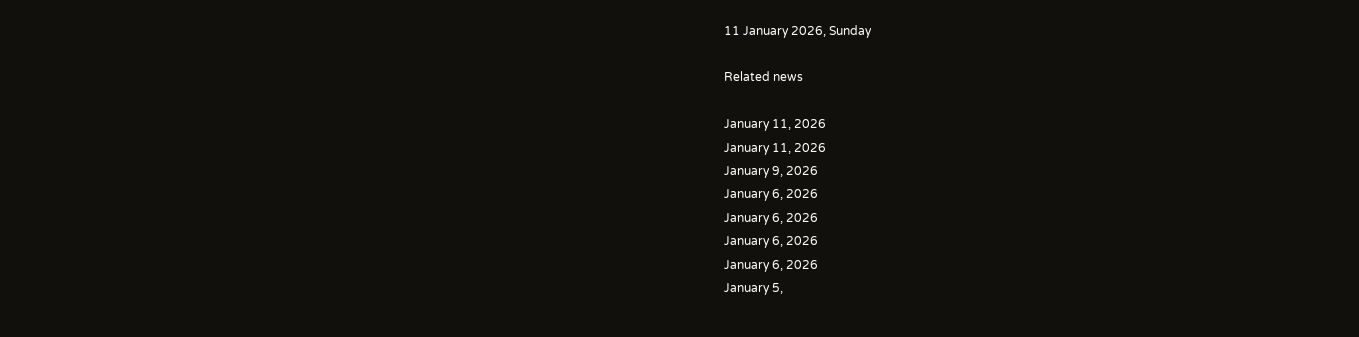11 January 2026, Sunday

Related news

January 11, 2026
January 11, 2026
January 9, 2026
January 6, 2026
January 6, 2026
January 6, 2026
January 6, 2026
January 5,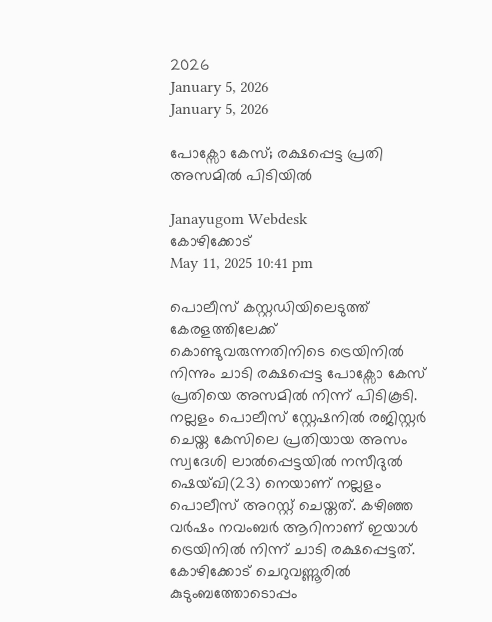2026
January 5, 2026
January 5, 2026

പോക്സോ കേസ്; രക്ഷപ്പെട്ട പ്രതി അസമില്‍ പിടിയില്‍

Janayugom Webdesk
കോഴിക്കോട്
May 11, 2025 10:41 pm

പൊലീസ് കസ്റ്റഡിയിലെടുത്ത് കേരളത്തിലേക്ക് കൊണ്ടുവരുന്നതിനിടെ ട്രെയിനിൽ നിന്നും ചാടി രക്ഷപ്പെട്ട പോക്സോ കേസ് പ്രതിയെ അസമിൽ നിന്ന് പിടികൂടി. നല്ലളം പൊലീസ് സ്റ്റേഷനിൽ രജിസ്റ്റർ ചെയ്ത കേസിലെ പ്രതിയായ അസം സ്വദേശി ലാൽപ്പെട്ടയിൽ നസീദുൽ ഷെയ്ഖി(23) നെയാണ് നല്ലളം പൊലീസ് അറസ്റ്റ് ചെയ്തത്. കഴിഞ്ഞ വർഷം നവംബർ ആറിനാണ് ഇയാൾ ട്രെയിനിൽ നിന്ന് ചാടി രക്ഷപ്പെട്ടത്. കോഴിക്കോട് ചെറുവണ്ണൂരിൽ കുടുംബത്തോടൊപ്പം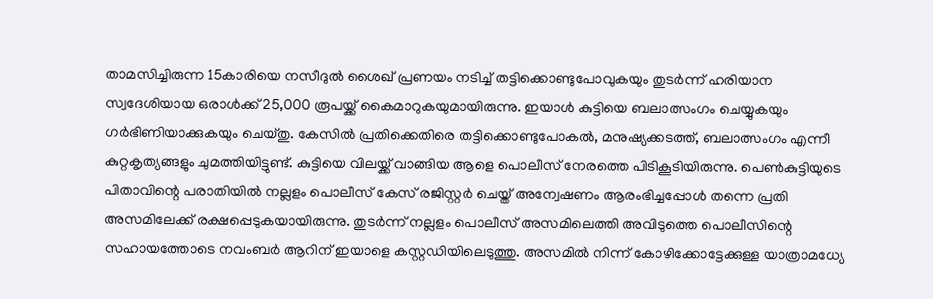താമസിച്ചിരുന്ന 15കാരിയെ നസീദുൽ ശൈഖ് പ്രണയം നടിച്ച് തട്ടിക്കൊണ്ടുപോവുകയും തുടർന്ന് ഹരിയാന സ്വദേശിയായ ഒരാൾക്ക് 25,000 രൂപയ്ക്ക് കൈമാറുകയുമായിരുന്നു. ഇയാൾ കുട്ടിയെ ബലാത്സംഗം ചെയ്യുകയും ഗർഭിണിയാക്കുകയും ചെയ്തു. കേസിൽ പ്രതിക്കെതിരെ തട്ടിക്കൊണ്ടുപോകൽ, മനുഷ്യക്കടത്ത്, ബലാത്സംഗം എന്നീ കുറ്റകൃത്യങ്ങളും ചുമത്തിയിട്ടുണ്ട്. കുട്ടിയെ വിലയ്ക്ക് വാങ്ങിയ ആളെ പൊലീസ് നേരത്തെ പിടികൂടിയിരുന്നു. പെൺകുട്ടിയുടെ പിതാവിന്റെ പരാതിയിൽ നല്ലളം പൊലീസ് കേസ് രജിസ്റ്റർ ചെയ്ത് അന്വേഷണം ആരംഭിച്ചപ്പോൾ തന്നെ പ്രതി അസമിലേക്ക് രക്ഷപ്പെടുകയായിരുന്നു. തുടർന്ന് നല്ലളം പൊലീസ് അസമിലെത്തി അവിടുത്തെ പൊലീസിന്റെ സഹായത്തോടെ നവംബർ ആറിന് ഇയാളെ കസ്റ്റഡിയിലെടുത്തു. അസമിൽ നിന്ന് കോഴിക്കോട്ടേക്കുള്ള യാത്രാമധ്യേ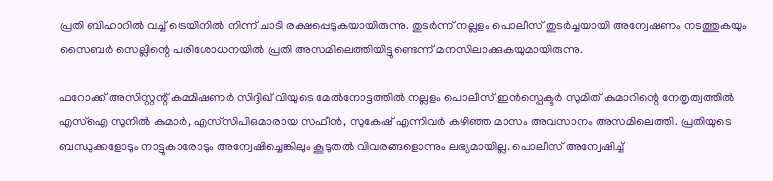പ്രതി ബിഹാറിൽ വച്ച് ട്രെയിനിൽ നിന്ന് ചാടി രക്ഷപ്പെടുകയായിരുന്നു. തുടർന്ന് നല്ലളം പൊലീസ് തുടർച്ചയായി അന്വേഷണം നടത്തുകയും സൈബർ സെല്ലിന്റെ പരിശോധനയിൽ പ്രതി അസമിലെത്തിയിട്ടുണ്ടെന്ന് മനസിലാക്കുകയുമായിരുന്നു.

ഫറോക്ക് അസിസ്റ്റന്റ് കമ്മിഷണർ സിദ്ദിഖ് വിയുടെ മേൽനോട്ടത്തിൽ നല്ലളം പൊലീസ് ഇൻസ്പെക്ടർ സുമിത് കുമാറിന്റെ നേതൃത്വത്തിൽ എസ്ഐ സുനിൽ കുമാർ, എസ്‌സിപിഒമാരായ സഫീൻ, സുകേഷ് എന്നിവർ കഴിഞ്ഞ മാസം അവസാനം അസമിലെത്തി. പ്രതിയുടെ ബന്ധുക്കളോടും നാട്ടുകാരോടും അന്വേഷിച്ചെങ്കിലും കൂടുതൽ വിവരങ്ങളൊന്നും ലഭ്യമായില്ല. പൊലീസ് അന്വേഷിച്ച്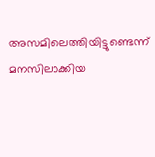അസമിലെത്തിയിട്ടുണ്ടെന്ന് മനസിലാക്കിയ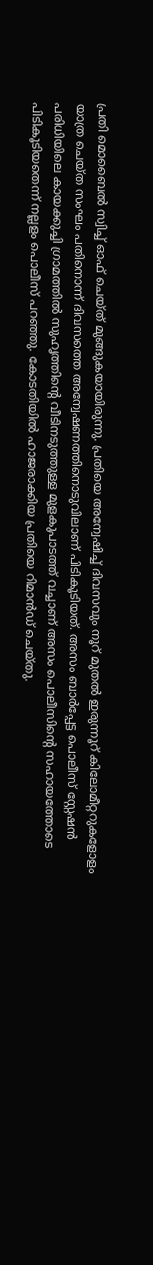പ്രതി മൊബൈൽ സ്വിച്ച് ഓഫ് ചെയ്ത് മുങ്ങുകയായിരുന്നു. പ്രതിയെ അന്വേഷിച്ച് ദിവസവും നൂറ് മുതൽ ഇരുന്നൂറ് കിലോമീറ്ററുകളോളം യാത്ര ചെയ്ത സംഘം പതിനൊന്ന് ദിവസത്തെ അന്വേഷണത്തിനൊടുവിലാണ് പിടികൂടിയത്. അസം ബാർപ്പേട്ട പൊലീസ് സ്റ്റേഷൻ പരിധിയിലെ കായക്കുച്ചി ഗ്രാമത്തിൽ സുഹൃത്തിന്റെ വീടിനടുത്തുള്ള മുളകുപാടത്ത് വച്ചാണ് അസം പൊലീസിന്റെ സഹായത്തോടെ പിടികൂടിയതെന്ന് നല്ലളം പൊലീസ് പറഞ്ഞു. കോടതിയിൽ ഹാജരാക്കിയ പ്രതിയെ റിമാൻഡ് ചെയ്തു.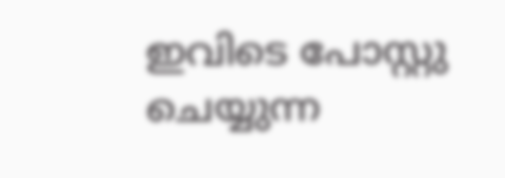ഇവിടെ പോസ്റ്റു ചെയ്യുന്ന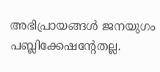അഭിപ്രായങ്ങള്‍ ജനയുഗം പബ്ലിക്കേഷന്റേതല്ല.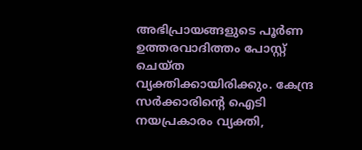അഭിപ്രായങ്ങളുടെ പൂര്‍ണ ഉത്തരവാദിത്തം പോസ്റ്റ് ചെയ്ത വ്യക്തിക്കായിരിക്കും. കേന്ദ്ര സര്‍ക്കാരിന്റെ ഐടി നയപ്രകാരം വ്യക്തി,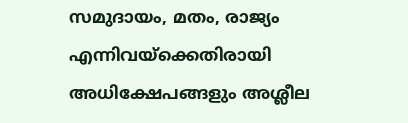സമുദായം, മതം, രാജ്യം എന്നിവയ്‌ക്കെതിരായി അധിക്ഷേപങ്ങളും അശ്ലീല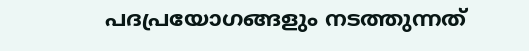പദപ്രയോഗങ്ങളും നടത്തുന്നത്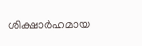ശിക്ഷാര്‍ഹമായ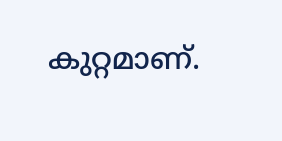കുറ്റമാണ്.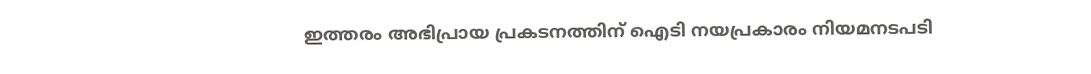ഇത്തരം അഭിപ്രായ പ്രകടനത്തിന് ഐടി നയപ്രകാരം നിയമനടപടി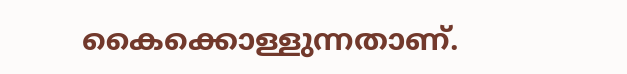കൈക്കൊള്ളുന്നതാണ്.